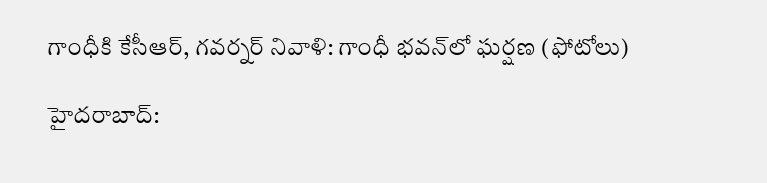గాంధీకి కేసీఆర్, గవర్నర్ నివాళి: గాంధీ భవన్‌లో ఘర్షణ (ఫోటోలు)

హైదరాబాద్: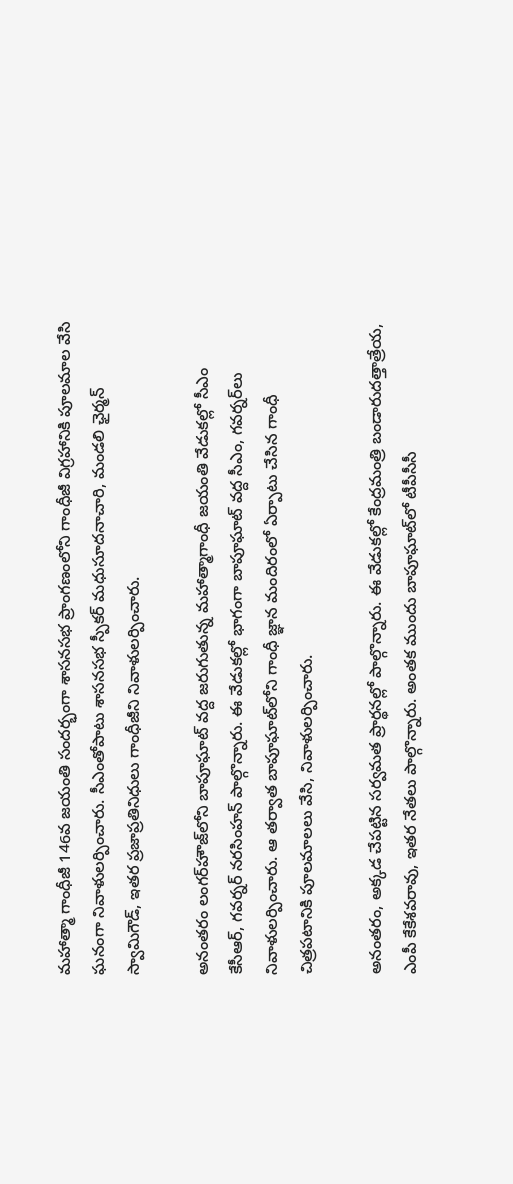మహాత్మా గాంధీజీ 146వ జయంతి సందర్భంగా శాసనసభ ప్రాంగణంలోని గాంధీజీ విగ్రహానికి పూలమాల వేసి ఘనంగా నివాళులర్పించారు. సీఎంతోపాటు శాసనసభ స్పీకర్ మధుసూదనాచారి, మండలి ఛైర్మన్ స్వామిగౌడ్, ఇతర ప్రజాప్రతినిధులు గాంధీజీని నివాళులర్పించారు.

అనంతరం లంగర్‌హౌజ్‌‌లోని బాపూఘాట్‌ వద్ద జరుగుతున్న మహాత్మాగాంధీ జయంతి వేడుకల్లో సీఎం కేసీఆర్, గవర్నర్ నరసింహన్ పాల్గొన్నారు. ఈ వేడుకల్లో భాగంగా బాపూఘాట్ వద్ద సీఎం, గవర్నర్‌లు నివాళులర్పించారు. ఆ తర్వాత బాపూఘాట్‌లోని గాంధీ జ్ఞాన మందిరంలో ఏర్పాటు చేసిన గాంధీ చిత్రపటానికి పూలమాలలు వేసి, నివాళులర్పించారు.

అనంతరం, అక్కడ చేపట్టిన సర్వమత ప్రార్థనల్లో పాల్గొన్నారు. ఈ వేడుకల్లో కేంద్రమంత్రి బండారుదత్తాత్రేయ, ఎంపీ కేకేశవరావు, ఇతర నేతలు పాల్గొన్నారు. అంతక ముందు బాపూఘాట్‌లో టీపీసీసీ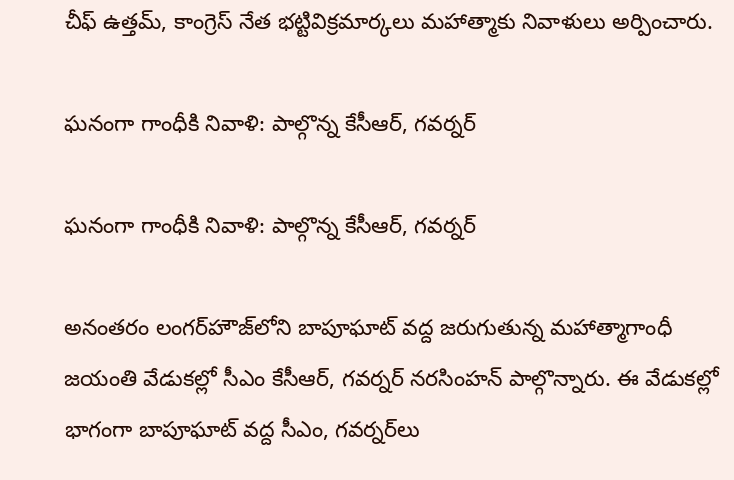చీఫ్‌ ఉత్తమ్‌, కాంగ్రెస్‌ నేత భట్టివిక్రమార్కలు మహాత్మాకు నివాళులు అర్పించారు.

ఘనంగా గాంధీకి నివాళి: పాల్గొన్న కేసీఆర్, గవర్నర్

ఘనంగా గాంధీకి నివాళి: పాల్గొన్న కేసీఆర్, గవర్నర్

అనంతరం లంగర్‌హౌజ్‌‌లోని బాపూఘాట్‌ వద్ద జరుగుతున్న మహాత్మాగాంధీ జయంతి వేడుకల్లో సీఎం కేసీఆర్, గవర్నర్ నరసింహన్ పాల్గొన్నారు. ఈ వేడుకల్లో భాగంగా బాపూఘాట్ వద్ద సీఎం, గవర్నర్‌లు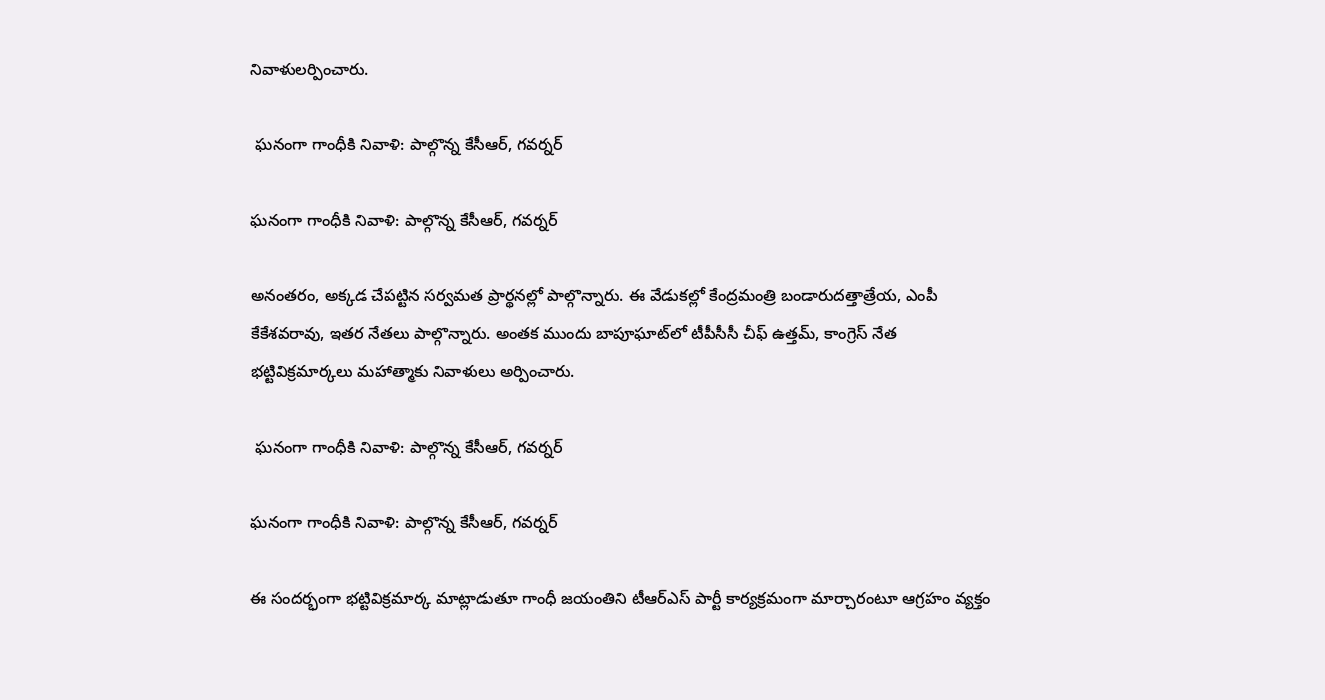నివాళులర్పించారు.

 ఘనంగా గాంధీకి నివాళి: పాల్గొన్న కేసీఆర్, గవర్నర్

ఘనంగా గాంధీకి నివాళి: పాల్గొన్న కేసీఆర్, గవర్నర్

అనంతరం, అక్కడ చేపట్టిన సర్వమత ప్రార్థనల్లో పాల్గొన్నారు. ఈ వేడుకల్లో కేంద్రమంత్రి బండారుదత్తాత్రేయ, ఎంపీ కేకేశవరావు, ఇతర నేతలు పాల్గొన్నారు. అంతక ముందు బాపూఘాట్‌లో టీపీసీసీ చీఫ్‌ ఉత్తమ్‌, కాంగ్రెస్‌ నేత భట్టివిక్రమార్కలు మహాత్మాకు నివాళులు అర్పించారు.

 ఘనంగా గాంధీకి నివాళి: పాల్గొన్న కేసీఆర్, గవర్నర్

ఘనంగా గాంధీకి నివాళి: పాల్గొన్న కేసీఆర్, గవర్నర్

ఈ సందర్భంగా భట్టివిక్రమార్క మాట్లాడుతూ గాంధీ జయంతిని టీఆర్ఎస్ పార్టీ కార్యక్రమంగా మార్చారంటూ ఆగ్రహం వ్యక్తం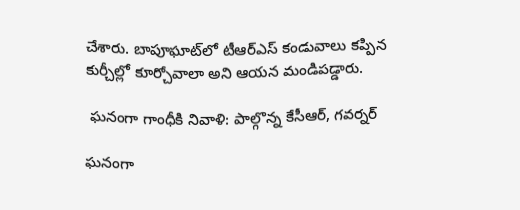చేశారు. బాపూఘాట్‌లో టీఆర్‌ఎస్‌ కండువాలు కప్పిన కుర్చీల్లో కూర్చోవాలా అని ఆయన మండిపడ్డారు.

 ఘనంగా గాంధీకి నివాళి: పాల్గొన్న కేసీఆర్, గవర్నర్

ఘనంగా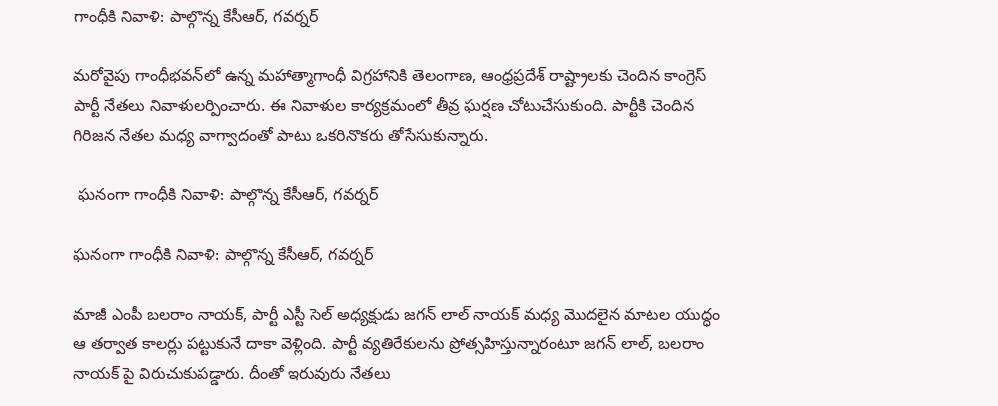గాంధీకి నివాళి: పాల్గొన్న కేసీఆర్, గవర్నర్

మరోవైపు గాంధీభవన్‌లో ఉన్న మహాత్మాగాంధీ విగ్రహానికి తెలంగాణ, ఆంధ్రప్రదేశ్ రాష్ట్రాలకు చెందిన కాంగ్రెస్ పార్టీ నేతలు నివాళులర్పించారు. ఈ నివాళుల కార్యక్రమంలో తీవ్ర ఘర్షణ చోటుచేసుకుంది. పార్టీకి చెందిన గిరిజన నేతల మధ్య వాగ్వాదంతో పాటు ఒకరినొకరు తోసేసుకున్నారు.

 ఘనంగా గాంధీకి నివాళి: పాల్గొన్న కేసీఆర్, గవర్నర్

ఘనంగా గాంధీకి నివాళి: పాల్గొన్న కేసీఆర్, గవర్నర్

మాజీ ఎంపీ బలరాం నాయక్, పార్టీ ఎస్టీ సెల్ అధ్యక్షుడు జగన్ లాల్ నాయక్ మధ్య మొదలైన మాటల యుద్ధం ఆ తర్వాత కాలర్లు పట్టుకునే దాకా వెళ్లింది. పార్టీ వ్యతిరేకులను ప్రోత్సహిస్తున్నారంటూ జగన్ లాల్, బలరాం నాయక్ పై విరుచుకుపడ్డారు. దీంతో ఇరువురు నేతలు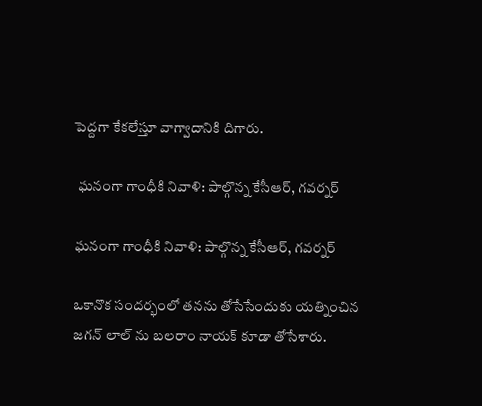పెద్దగా కేకలేస్తూ వాగ్వాదానికి దిగారు.

 ఘనంగా గాంధీకి నివాళి: పాల్గొన్న కేసీఆర్, గవర్నర్

ఘనంగా గాంధీకి నివాళి: పాల్గొన్న కేసీఆర్, గవర్నర్

ఒకానొక సందర్భంలో తనను తోసేసేందుకు యత్నించిన జగన్ లాల్ ను బలరాం నాయక్ కూడా తోసేశారు.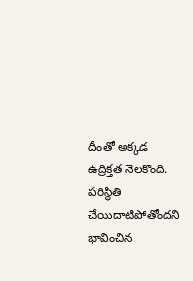దీంతో అక్కడ ఉద్రిక్తత నెలకొంది. పరిస్థితి చేయిదాటిపోతోందని భావించిన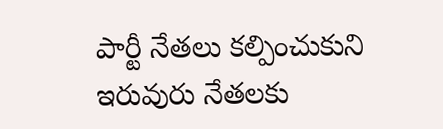పార్టీ నేతలు కల్పించుకుని ఇరువురు నేతలకు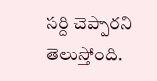సర్ది చెప్పారని తెలుస్తోంది.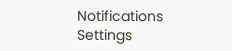Notifications
Settings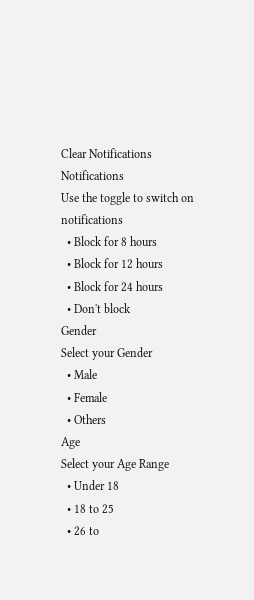Clear Notifications
Notifications
Use the toggle to switch on notifications
  • Block for 8 hours
  • Block for 12 hours
  • Block for 24 hours
  • Don't block
Gender
Select your Gender
  • Male
  • Female
  • Others
Age
Select your Age Range
  • Under 18
  • 18 to 25
  • 26 to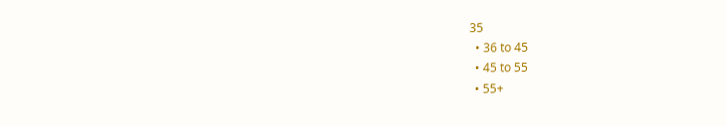35
  • 36 to 45
  • 45 to 55
  • 55+